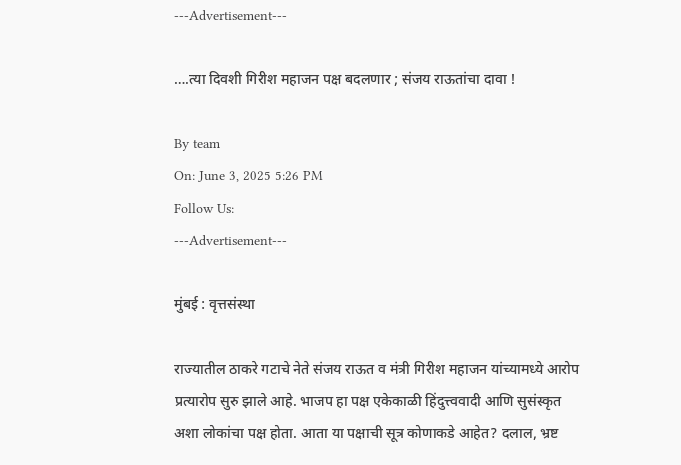---Advertisement---

….त्या दिवशी गिरीश महाजन पक्ष बदलणार ; संजय राऊतांचा दावा !

By team
On: June 3, 2025 5:26 PM
Follow Us:
---Advertisement---

मुंबई : वृत्तसंस्था

राज्यातील ठाकरे गटाचे नेते संजय राऊत व मंत्री गिरीश महाजन यांच्यामध्ये आरोप प्रत्यारोप सुरु झाले आहे. भाजप हा पक्ष एकेकाळी हिंदुत्त्ववादी आणि सुसंस्कृत अशा लोकांचा पक्ष होता. आता या पक्षाची सूत्र कोणाकडे आहेत? दलाल, भ्रष्ट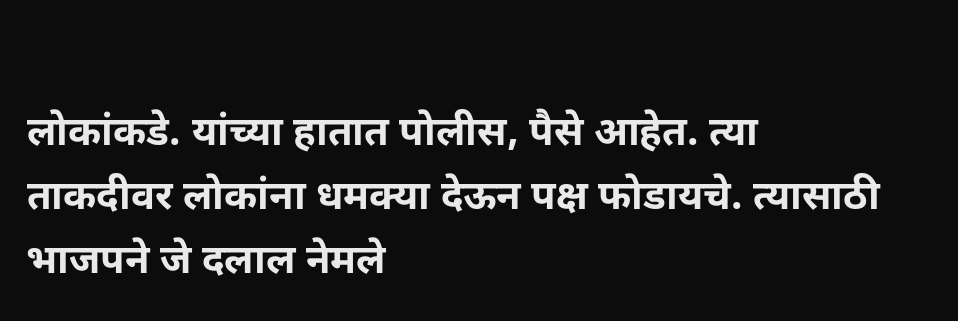लोकांकडे. यांच्या हातात पोलीस, पैसे आहेत. त्या ताकदीवर लोकांना धमक्या देऊन पक्ष फोडायचे. त्यासाठी भाजपने जे दलाल नेमले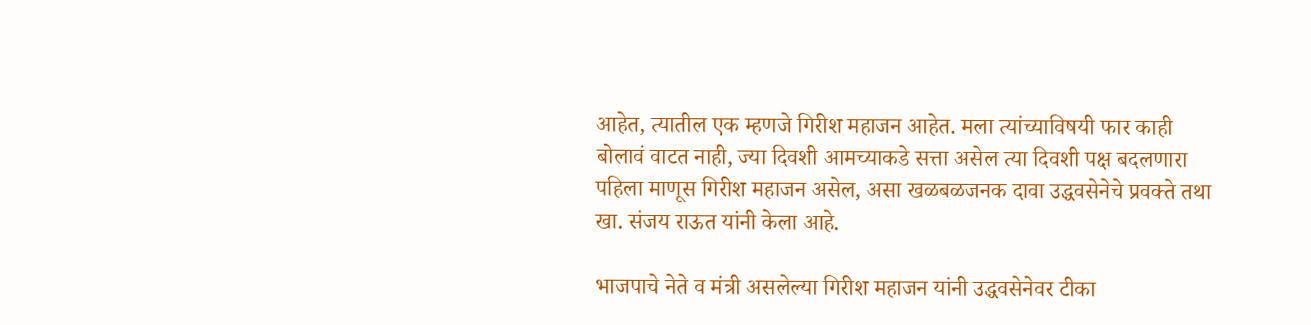आहेत, त्यातील एक म्हणजे गिरीश महाजन आहेत. मला त्यांच्याविषयी फार काही बोलावं वाटत नाही, ज्या दिवशी आमच्याकडे सत्ता असेल त्या दिवशी पक्ष बदलणारा पहिला माणूस गिरीश महाजन असेल, असा खळबळजनक दावा उद्धवसेनेचे प्रवक्ते तथा खा. संजय राऊत यांनी केला आहे.

भाजपाचे नेते व मंत्री असलेल्या गिरीश महाजन यांनी उद्धवसेनेवर टीका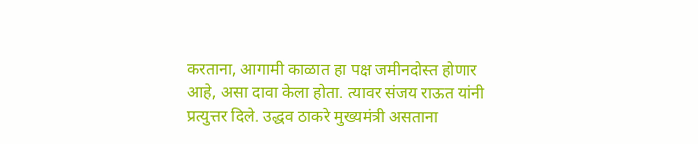करताना, आगामी काळात हा पक्ष जमीनदोस्त होणार आहे, असा दावा केला होता. त्यावर संजय राऊत यांनी प्रत्युत्तर दिले. उद्धव ठाकरे मुख्यमंत्री असताना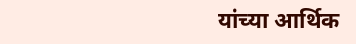यांच्या आर्थिक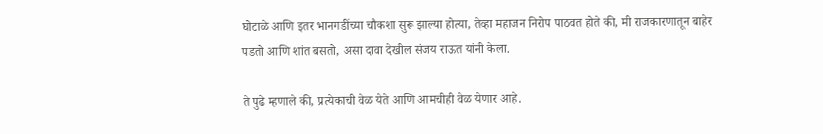घोटाळे आणि इतर भानगडींच्या चौकशा सुरू झाल्या होत्या, तेव्हा महाजन निरोप पाठवत होते की, मी राजकारणातून बाहेर पडतो आणि शांत बसतो, असा दावा देखील संजय राऊत यांनी केला.

ते पुढे म्हणाले की, प्रत्येकाची वेळ येते आणि आमचीही वेळ येणार आहे.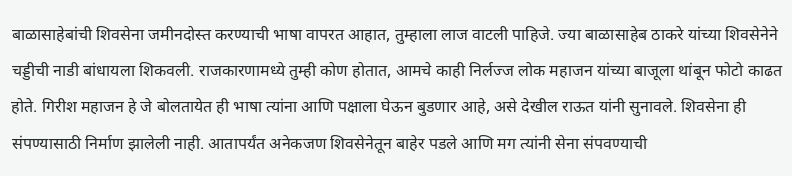बाळासाहेबांची शिवसेना जमीनदोस्त करण्याची भाषा वापरत आहात, तुम्हाला लाज वाटली पाहिजे. ज्या बाळासाहेब ठाकरे यांच्या शिवसेनेने चड्डीची नाडी बांधायला शिकवली. राजकारणामध्ये तुम्ही कोण होतात, आमचे काही निर्लज्ज लोक महाजन यांच्या बाजूला थांबून फोटो काढत होते. गिरीश महाजन हे जे बोलतायेत ही भाषा त्यांना आणि पक्षाला घेऊन बुडणार आहे, असे देखील राऊत यांनी सुनावले. शिवसेना ही संपण्यासाठी निर्माण झालेली नाही. आतापर्यंत अनेकजण शिवसेनेतून बाहेर पडले आणि मग त्यांनी सेना संपवण्याची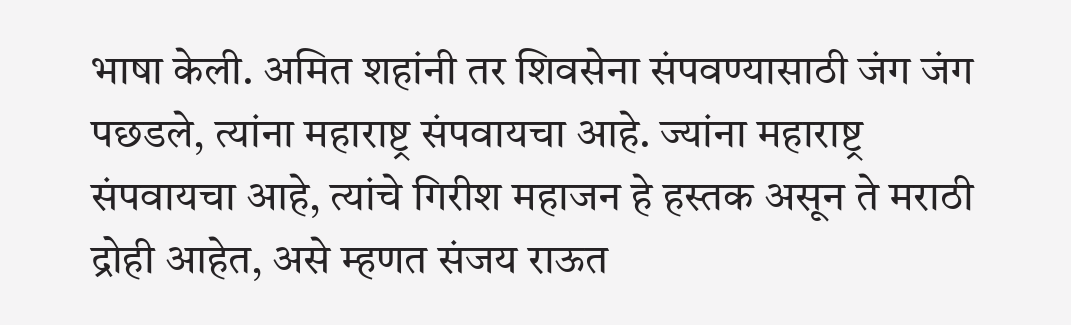भाषा केली. अमित शहांनी तर शिवसेना संपवण्यासाठी जंग जंग पछडले, त्यांना महाराष्ट्र संपवायचा आहे. ज्यांना महाराष्ट्र संपवायचा आहे, त्यांचे गिरीश महाजन हे हस्तक असून ते मराठी द्रोही आहेत, असे म्हणत संजय राऊत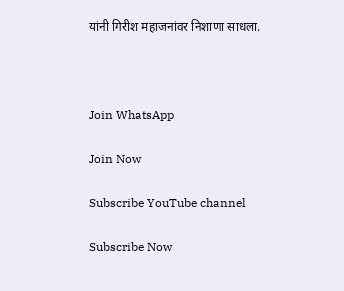यांनी गिरीश महाजनांवर निशाणा साधला.



Join WhatsApp

Join Now

Subscribe YouTube channel

Subscribe Now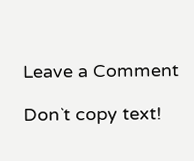Leave a Comment

Don`t copy text!